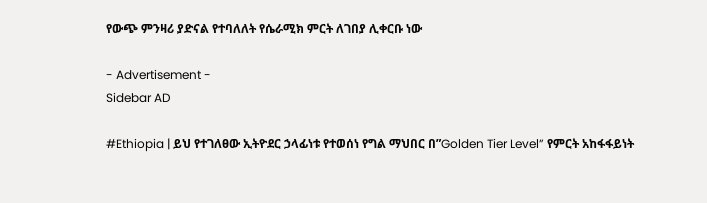የውጭ ምንዛሪ ያድናል የተባለለት የሴራሚክ ምርት ለገበያ ሊቀርቡ ነው

- Advertisement -
Sidebar AD

#Ethiopia | ይህ የተገለፀው ኢትዮደር ኃላፊነቱ የተወሰነ የግል ማህበር በ”Golden Tier Level” የምርት አከፋፋይነት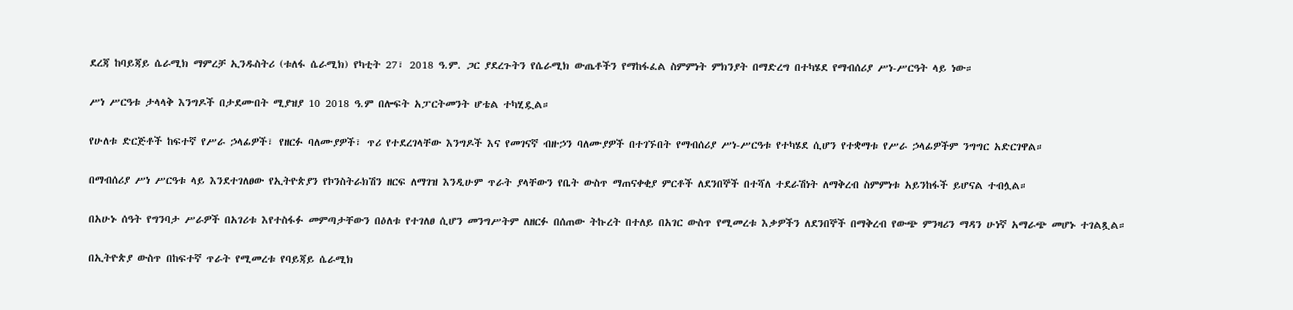ደረጃ ከባይጃይ ሴራሚክ ማምረቻ ኢንዱስትሪ (ቱለፋ ሴራሚክ) የካቲት 27፣ 2018 ዓ.ም. ጋር ያደረጉትን የሴራሚክ ውጤቶችን የማከፋፈል ስምምነት ምክንያት በማድረግ በተካሄደ የማብሰሪያ ሥነ-ሥርዓት ላይ ነው።

ሥነ ሥርዓቱ ታላላቅ እንግዶች በታደሙበት ሚያዝያ 10 2018 ዓ.ም በሎፍት አፓርትመንት ሆቴል ተካሂዷል።

የሁለቱ ድርጅቶች ከፍተኛ የሥራ ኃላፊዎች፣ የዘርፉ ባለሙያዎች፣ ጥሪ የተደረገላቸው እንግዶች እና የመገናኛ ብዙኃን ባለሙያዎች በተገኙበት የማብሰሪያ ሥነ-ሥርዓቱ የተካሄደ ሲሆን የተቋማቱ የሥራ ኃላፊዎችም ንግግር አድርገዋል።

በማብሰሪያ ሥነ ሥርዓቱ ላይ እንደተገለፀው የኢትዮጵያን የኮንስትራክሽን ዘርፍ ለማገዝ እንዲሁም ጥራት ያላቸውን የቤት ውስጥ ማጠናቀቂያ ምርቶች ለደንበኞች በተሻለ ተደራሽነት ለማቅረብ ስምምነቱ አይንከፋች ይሆናል ተብሏል።

በአሁኑ ሰዓት የግንባታ ሥራዎች በአገሪቱ እየተስፋፉ መምጣታቸውን በዕለቱ የተገለፀ ሲሆን መንግሥትም ለዘርፉ በሰጠው ትኩረት በተለይ በአገር ውስጥ የሚመረቱ እቃዎችን ለደንበኞች በማቅረብ የውጭ ምንዛሪን ማዳን ሁነኛ አማራጭ መሆኑ ተገልጿል።

በኢትዮጵያ ውስጥ በከፍተኛ ጥራት የሚመረቱ የባይጃይ ሴራሚክ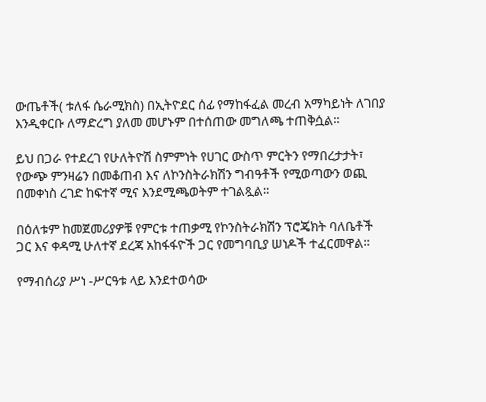ውጤቶች( ቱለፋ ሴራሚክስ) በኢትዮደር ሰፊ የማከፋፈል መረብ አማካይነት ለገበያ እንዲቀርቡ ለማድረግ ያለመ መሆኑም በተሰጠው መግለጫ ተጠቅሷል።

ይህ በጋራ የተደረገ የሁለትዮሽ ስምምነት የሀገር ውስጥ ምርትን የማበረታታት፣ የውጭ ምንዛሬን በመቆጠብ እና ለኮንስትራክሽን ግብዓቶች የሚወጣውን ወጪ በመቀነስ ረገድ ከፍተኛ ሚና እንደሚጫወትም ተገልጿል።

በዕለቱም ከመጀመሪያዎቹ የምርቱ ተጠቃሚ የኮንስትራክሽን ፕሮጄክት ባለቤቶች ጋር እና ቀዳሚ ሁለተኛ ደረጃ አከፋፋዮች ጋር የመግባቢያ ሠነዶች ተፈርመዋል።

የማብሰሪያ ሥነ -ሥርዓቱ ላይ እንደተወሳው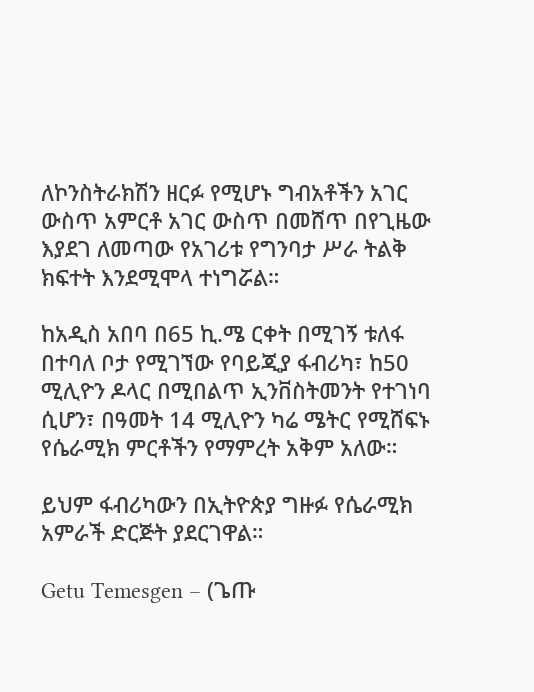ለኮንስትራክሽን ዘርፉ የሚሆኑ ግብአቶችን አገር ውስጥ አምርቶ አገር ውስጥ በመሸጥ በየጊዜው እያደገ ለመጣው የአገሪቱ የግንባታ ሥራ ትልቅ ክፍተት እንደሚሞላ ተነግሯል።

ከአዲስ አበባ በ65 ኪ.ሜ ርቀት በሚገኝ ቱለፋ በተባለ ቦታ የሚገኘው የባይጂያ ፋብሪካ፣ ከ50 ሚሊዮን ዶላር በሚበልጥ ኢንቨስትመንት የተገነባ ሲሆን፣ በዓመት 14 ሚሊዮን ካሬ ሜትር የሚሸፍኑ የሴራሚክ ምርቶችን የማምረት አቅም አለው።

ይህም ፋብሪካውን በኢትዮጵያ ግዙፉ የሴራሚክ አምራች ድርጅት ያደርገዋል።

Getu Temesgen – (ጌጡ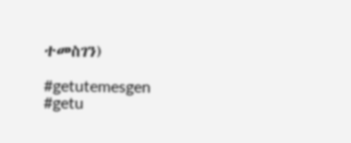ተመስገን)

#getutemesgen #getu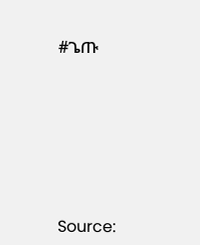#ጌጡ






Source: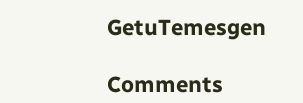GetuTemesgen

Comments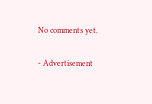No comments yet.

- Advertisement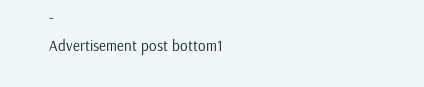-
Advertisement post bottom1